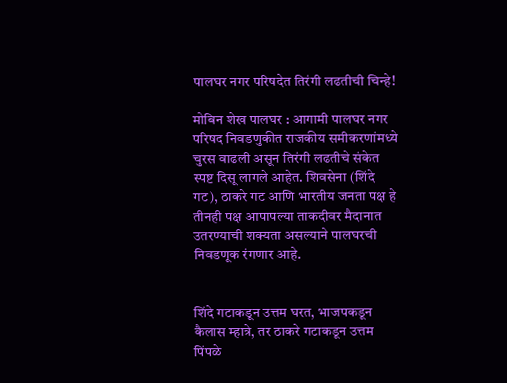पालघर नगर परिषदेत तिरंगी लढतीची चिन्हे!

मोबिन शेख पालघर : आगामी पालघर नगर परिषद निवडणुकीत राजकीय समीकरणांमध्ये चुरस वाढली असून तिरंगी लढतीचे संकेत स्पष्ट दिसू लागले आहेत. शिवसेना (शिंदे गट), ठाकरे गट आणि भारतीय जनता पक्ष हे तीनही पक्ष आपापल्या ताकदीवर मैदानात उतरण्याची शक्यता असल्याने पालघरची निवडणूक रंगणार आहे.


शिंदे गटाकडून उत्तम घरत, भाजपकडून कैलास म्हात्रे, तर ठाकरे गटाकडून उत्तम पिंपळे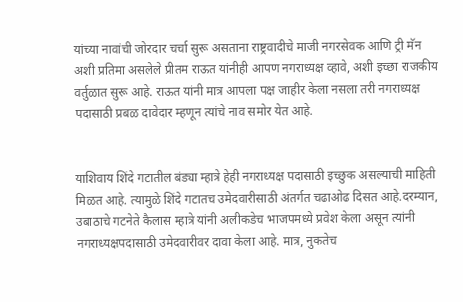यांच्या नावांची जोरदार चर्चा सुरू असताना राष्ट्रवादीचे माजी नगरसेवक आणि ट्री मॅन अशी प्रतिमा असलेले प्रीतम राऊत यांनीही आपण नगराध्यक्ष व्हावे, अशी इच्छा राजकीय वर्तुळात सुरू आहे. राऊत यांनी मात्र आपला पक्ष जाहीर केला नसला तरी नगराध्यक्ष पदासाठी प्रबळ दावेदार म्हणून त्यांचे नाव समोर येत आहे.


याशिवाय शिंदे गटातील बंड्या म्हात्रे हेही नगराध्यक्ष पदासाठी इच्छुक असल्याची माहिती मिळत आहे. त्यामुळे शिंदे गटातच उमेदवारीसाठी अंतर्गत चढाओढ दिसत आहे.दरम्यान, उबाठाचे गटनेते कैलास म्हात्रे यांनी अलीकडेच भाजपमध्ये प्रवेश केला असून त्यांनी नगराध्यक्षपदासाठी उमेदवारीवर दावा केला आहे. मात्र, नुकतेच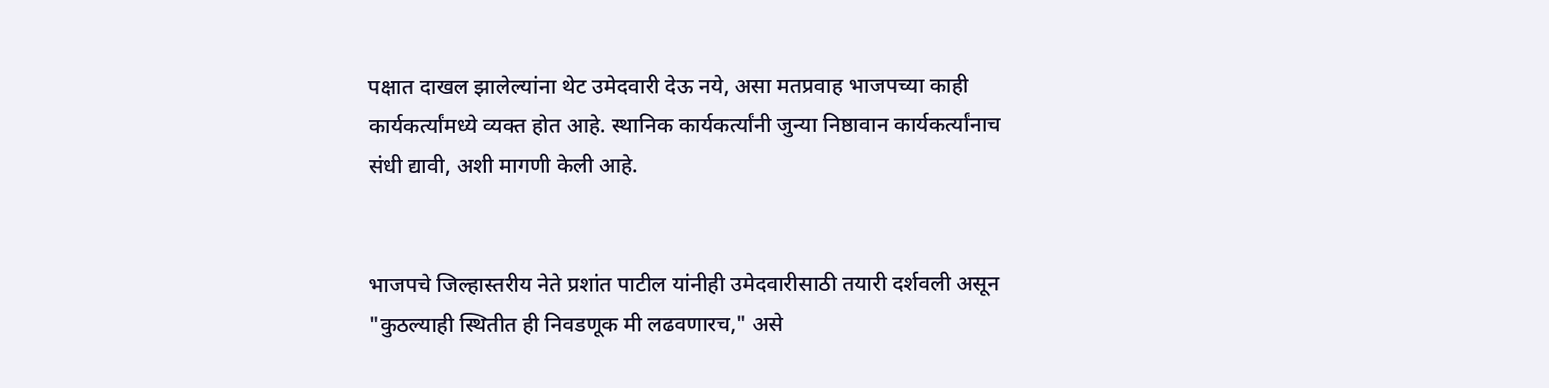पक्षात दाखल झालेल्यांना थेट उमेदवारी देऊ नये, असा मतप्रवाह भाजपच्या काही कार्यकर्त्यांमध्ये व्यक्त होत आहे. स्थानिक कार्यकर्त्यांनी जुन्या निष्ठावान कार्यकर्त्यांनाच संधी द्यावी, अशी मागणी केली आहे.


भाजपचे जिल्हास्तरीय नेते प्रशांत पाटील यांनीही उमेदवारीसाठी तयारी दर्शवली असून "कुठल्याही स्थितीत ही निवडणूक मी लढवणारच," असे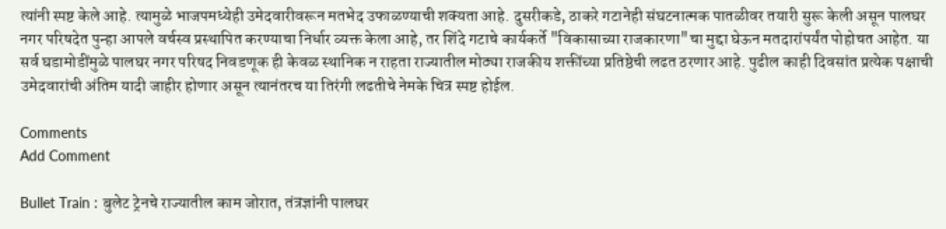त्यांनी स्पष्ट केले आहे. त्यामुळे भाजपमध्येही उमेदवारीवरून मतभेद उफाळण्याची शक्यता आहे. दुसरीकडे, ठाकरे गटानेही संघटनात्मक पातळीवर तयारी सुरू केली असून पालघर नगर परिषदेत पुन्हा आपले वर्चस्व प्रस्थापित करण्याचा निर्धार व्यक्त केला आहे, तर शिंदे गटाचे कार्यकर्ते "विकासाच्या राजकारणा"चा मुद्दा घेऊन मतदारांपर्यंत पोहोचत आहेत. या सर्व घडामोडींमुळे पालघर नगर परिषद निवडणूक ही केवळ स्थानिक न राहता राज्यातील मोठ्या राजकीय शक्तींच्या प्रतिष्ठेची लढत ठरणार आहे. पुढील काही दिवसांत प्रत्येक पक्षाची उमेदवारांची अंतिम यादी जाहीर होणार असून त्यानंतरच या तिरंगी लढतीचे नेमके चित्र स्पष्ट होईल.

Comments
Add Comment

Bullet Train : बुलेट ट्रेनचे राज्यातील काम जोरात, तंत्रज्ञांनी पालघर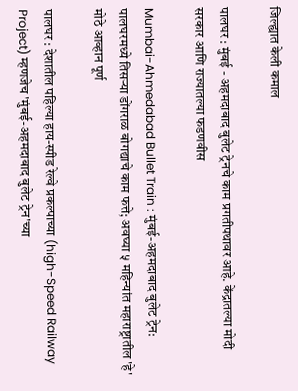जिल्ह्यात केली कमाल

पालघर : मुंबई - अहमदाबाद बुलेट ट्रेनचे काम प्रगतीपथावर आहे. केंद्रातल्या मोदी सरकार आणि राज्यातल्या फडणवीस

Mumbai-Ahmedabad Bullet Train : मुंबई-अहमदाबाद बुलेट ट्रेन: पालघरमध्ये तिसऱ्या डोंगराळ बोगद्याचे काम फत्ते; अवघ्या ५ महिन्यांत महाराष्ट्रातील 'हे' मोठे आव्हान पूर्ण

पालघर : देशातील पहिल्या हाय-स्पीड रेल्वे प्रकल्पाच्या (high-Speed Railway Project) म्हणजेच 'मुंबई-अहमदाबाद बुलेट ट्रेन'च्या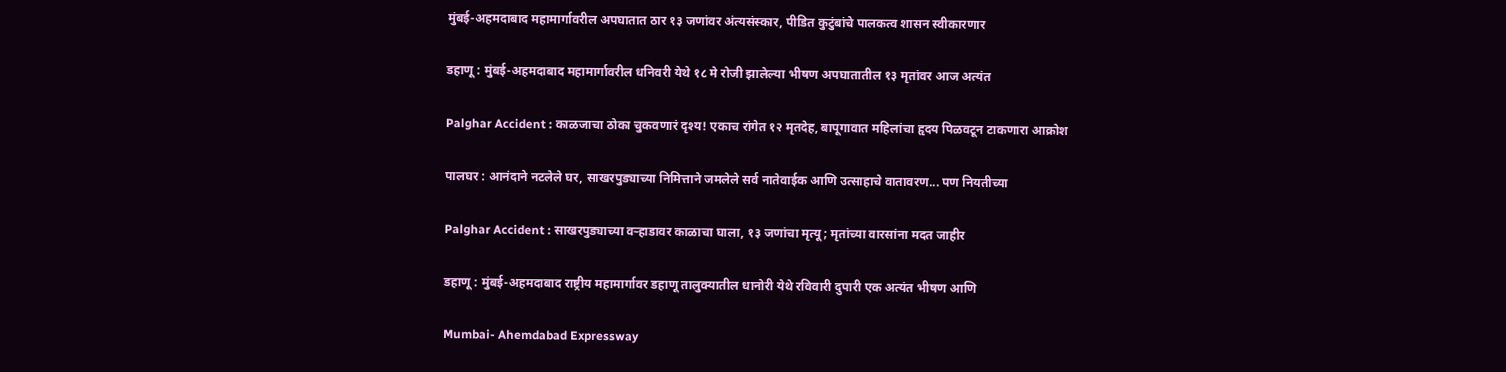मुंबई-अहमदाबाद महामार्गावरील अपघातात ठार १३ जणांवर अंत्यसंस्कार, पीडित कुटुंबांचे पालकत्व शासन स्वीकारणार

डहाणू : मुंबई-अहमदाबाद महामार्गावरील धनिवरी येथे १८ मे रोजी झालेल्या भीषण अपघातातील १३ मृतांवर आज अत्यंत

Palghar Accident : काळजाचा ठोका चुकवणारं दृश्य! एकाच रांगेत १२ मृतदेह, बापूगावात महिलांचा हृदय पिळवटून टाकणारा आक्रोश

पालघर : आनंदाने नटलेले घर, साखरपुड्याच्या निमित्ताने जमलेले सर्व नातेवाईक आणि उत्साहाचे वातावरण... पण नियतीच्या

Palghar Accident : साखरपुड्याच्या वऱ्हाडावर काळाचा घाला, १३ जणांचा मृत्यू; मृतांच्या वारसांना मदत जाहीर

डहाणू : मुंबई-अहमदाबाद राष्ट्रीय महामार्गावर डहाणू तालुक्यातील धानोरी येथे रविवारी दुपारी एक अत्यंत भीषण आणि

Mumbai- Ahemdabad Expressway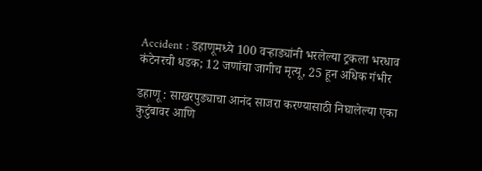Accident : डहाणूमध्ये 100 वऱ्हाड्यांनी भरलेल्या ट्रकला भरधाव कंटेनरची धडक; 12 जणांचा जागीच मृत्यू, 25 हून अधिक गंभीर

डहाणू : साखरपुड्याचा आनंद साजरा करण्यासाठी निघालेल्या एका कुटुंबावर आणि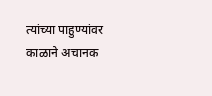त्यांच्या पाहुण्यांवर काळाने अचानक